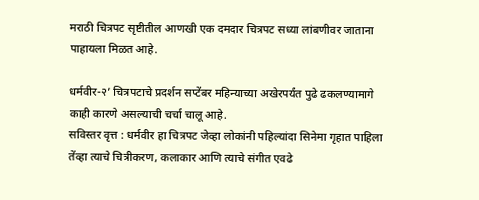मराठी चित्रपट सृष्टीतील आणखी एक दमदार चित्रपट सध्या लांबणीवर जाताना पाहायला मिळत आहे.

धर्मवीर-२’ चित्रपटाचे प्रदर्शन सप्टेंबर महिन्याच्या अखेरपर्यंत पुढे ढकलण्यामागे काही कारणे असल्याची चर्चा चालू आहे.
सविस्तर वृत्त : धर्मवीर हा चित्रपट जेव्हा लोकांनी पहिल्यांदा सिनेमा गृहात पाहिला तेंव्हा त्याचे चित्रीकरण, कलाकार आणि त्याचे संगीत एवढे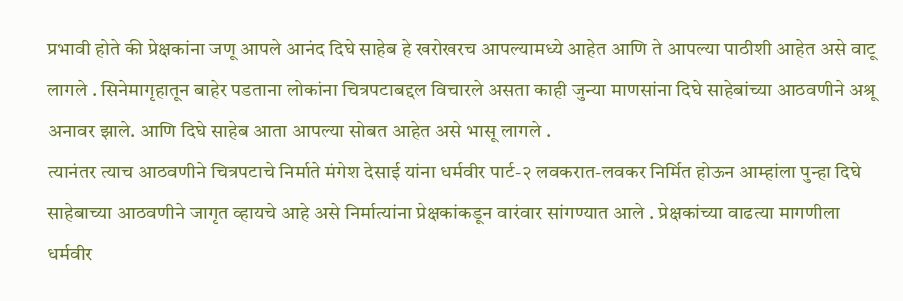प्रभावी होते की प्रेक्षकांना जणू आपले आनंद दिघे साहेब हे खरोखरच आपल्यामध्ये आहेत आणि ते आपल्या पाठीशी आहेत असे वाटू लागले . सिनेमागृहातून बाहेर पडताना लोकांना चित्रपटाबद्दल विचारले असता काही जुन्या माणसांना दिघे साहेबांच्या आठवणीने अश्रू अनावर झाले. आणि दिघे साहेब आता आपल्या सोबत आहेत असे भासू लागले .
त्यानंतर त्याच आठवणीने चित्रपटाचे निर्माते मंगेश देसाई यांना धर्मवीर पार्ट-२ लवकरात-लवकर निर्मित होऊन आम्हांला पुन्हा दिघे साहेबाच्या आठवणीने जागृत व्हायचे आहे असे निर्मात्यांना प्रेक्षकांकडून वारंवार सांगण्यात आले . प्रेक्षकांच्या वाढत्या मागणीला धर्मवीर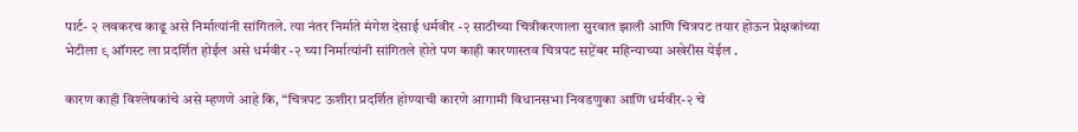पार्ट- २ लवकरच काढू असे निर्मात्यांनी सांगितले. त्या नंतर निर्माते मंगेश देसाई धर्मवीर -२ साठीच्या चित्रीकरणाला सुरवात झाली आणि चित्रपट तयार होऊन प्रेक्षकांच्या भेटीला ९ ऑगस्ट ला प्रदर्शित होईल असे धर्मवीर -२ च्या निर्मात्यांनी सांगितले होते पण काही कारणास्तव चित्रपट सप्टेंबर महिन्याच्या अखेरीस येईल .

कारण काही विश्लेषकांचे असे म्हणणे आहे कि, “चित्रपट ऊशीरा प्रदर्शित होण्याची कारणे आगामी विधानसभा निवडणुका आणि धर्मवीर-२ चे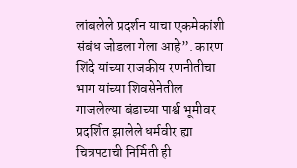लांबलेले प्रदर्शन याचा एकमेकांशी संबंध जोडला गेला आहे”. कारण शिंदे यांच्या राजकीय रणनीतीचा भाग यांच्या शिवसेनेतील गाजलेल्या बंडाच्या पार्श्व भूमीवर प्रदर्शित झालेले धर्मवीर ह्या चित्रपटाची निर्मिती ही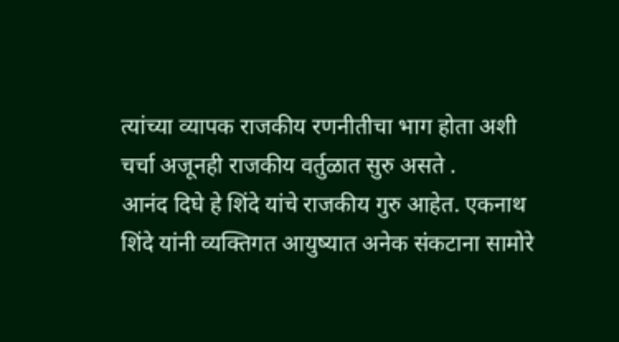त्यांच्या व्यापक राजकीय रणनीतीचा भाग होता अशी चर्चा अजूनही राजकीय वर्तुळात सुरु असते .
आनंद दिघे हे शिंदे यांचे राजकीय गुरु आहेत. एकनाथ शिंदे यांनी व्यक्तिगत आयुष्यात अनेक संकटाना सामोरे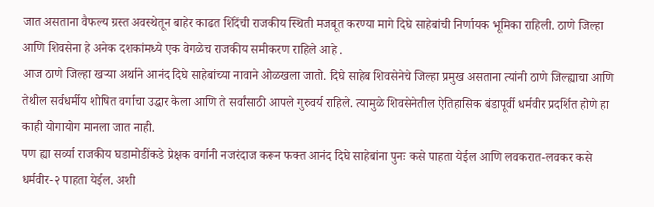जात असताना वैफल्य ग्रस्त अवस्थेतून बाहेर काढत शिंदेंची राजकीय स्थिती मजबूत करण्या मागे दिघे साहेबांची निर्णायक भूमिका राहिली. ठाणे जिल्हा आणि शिवसेना हे अनेक दशकांमध्ये एक वेगळेच राजकीय समीकरण राहिले आहे .
आज ठाणे जिल्हा खऱ्या अर्थाने आनंद दिघे साहेबांच्या नावाने ओळखला जातो. दिघे साहेब शिवसेनेचे जिल्हा प्रमुख असताना त्यांनी ठाणे जिल्ह्याचा आणि तेथील सर्वधर्मीय शोषित वर्गाचा उद्धार केला आणि ते सर्वांसाठी आपले गुरुवर्य राहिले. त्यामुळे शिवसेनेतील ऐतिहासिक बंडापूर्वी धर्मवीर प्रदर्शित होणे हा काही योगायोग मानला जात नाही.
पण ह्या सर्व्या राजकीय घडामोडींकडे प्रेक्षक वर्गानी नजरंदाज करून फक्त आनंद दिघे साहेबांना पुनः कसे पाहता येईल आणि लवकरात-लवकर कसे धर्मवीर-२ पाहता येईल. अशी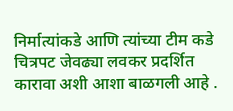निर्मात्यांकडे आणि त्यांच्या टीम कडे चित्रपट जेवढ्या लवकर प्रदर्शित कारावा अशी आशा बाळगली आहे .